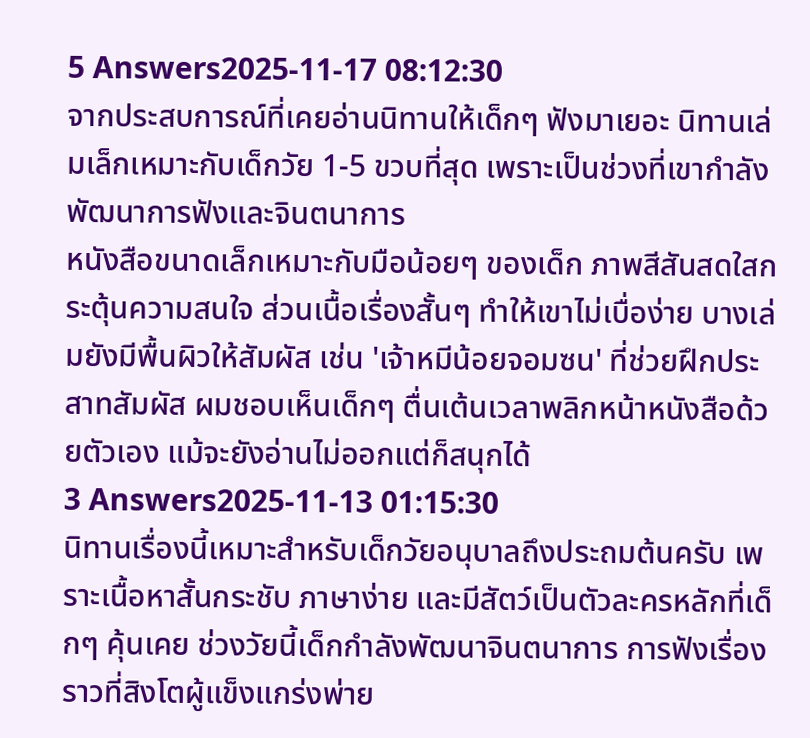5 Answers2025-11-17 08:12:30
จากประสบการณ์ที่เคยอ่านนิทานให้เด็กๆ ฟังมาเยอะ นิทานเล่มเล็กเหมาะกับเด็กวัย 1-5 ขวบที่สุด เพราะเป็นช่วงที่เขากำลังพัฒนาการฟังและจินตนาการ
หนังสือขนาดเล็กเหมาะกับมือน้อยๆ ของเด็ก ภาพสีสันสดใสกระตุ้นความสนใจ ส่วนเนื้อเรื่องสั้นๆ ทำให้เขาไม่เบื่อง่าย บางเล่มยังมีพื้นผิวให้สัมผัส เช่น 'เจ้าหมีน้อยจอมซน' ที่ช่วยฝึกประสาทสัมผัส ผมชอบเห็นเด็กๆ ตื่นเต้นเวลาพลิกหน้าหนังสือด้วยตัวเอง แม้จะยังอ่านไม่ออกแต่ก็สนุกได้
3 Answers2025-11-13 01:15:30
นิทานเรื่องนี้เหมาะสำหรับเด็กวัยอนุบาลถึงประถมต้นครับ เพราะเนื้อหาสั้นกระชับ ภาษาง่าย และมีสัตว์เป็นตัวละครหลักที่เด็กๆ คุ้นเคย ช่วงวัยนี้เด็กกำลังพัฒนาจินตนาการ การฟังเรื่องราวที่สิงโตผู้แข็งแกร่งพ่าย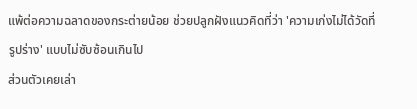แพ้ต่อความฉลาดของกระต่ายน้อย ช่วยปลูกฝังแนวคิดที่ว่า 'ความเก่งไม่ได้วัดที่รูปร่าง' แบบไม่ซับซ้อนเกินไป
ส่วนตัวเคยเล่า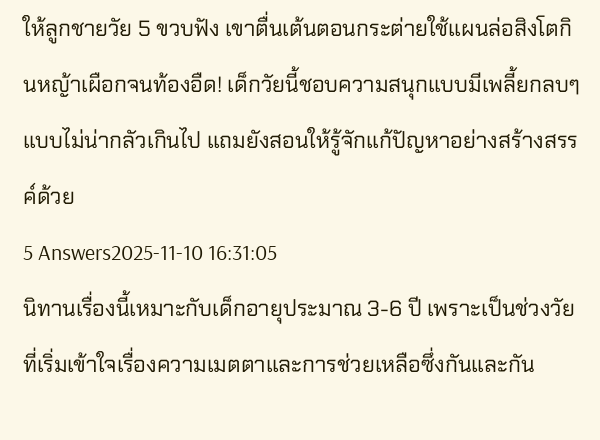ให้ลูกชายวัย 5 ขวบฟัง เขาตื่นเต้นตอนกระต่ายใช้แผนล่อสิงโตกินหญ้าเผือกจนท้องอืด! เด็กวัยนี้ชอบความสนุกแบบมีเพลี้ยกลบๆ แบบไม่น่ากลัวเกินไป แถมยังสอนให้รู้จักแก้ปัญหาอย่างสร้างสรรค์ด้วย
5 Answers2025-11-10 16:31:05
นิทานเรื่องนี้เหมาะกับเด็กอายุประมาณ 3-6 ปี เพราะเป็นช่วงวัยที่เริ่มเข้าใจเรื่องความเมตตาและการช่วยเหลือซึ่งกันและกัน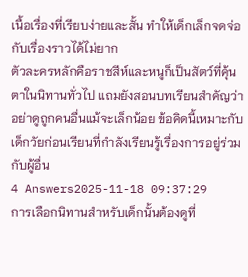เนื้อเรื่องที่เรียบง่ายและสั้น ทำให้เด็กเล็กจดจ่อกับเรื่องราวได้ไม่ยาก
ตัวละครหลักคือราชสีห์และหนูก็เป็นสัตว์ที่คุ้นตาในนิทานทั่วไป แถมยังสอนบทเรียนสำคัญว่าอย่าดูถูกคนอื่นแม้จะเล็กน้อย ข้อคิดนี้เหมาะกับเด็กวัยก่อนเรียนที่กำลังเรียนรู้เรื่องการอยู่ร่วมกับผู้อื่น
4 Answers2025-11-18 09:37:29
การเลือกนิทานสำหรับเด็กนั้นต้องดูที่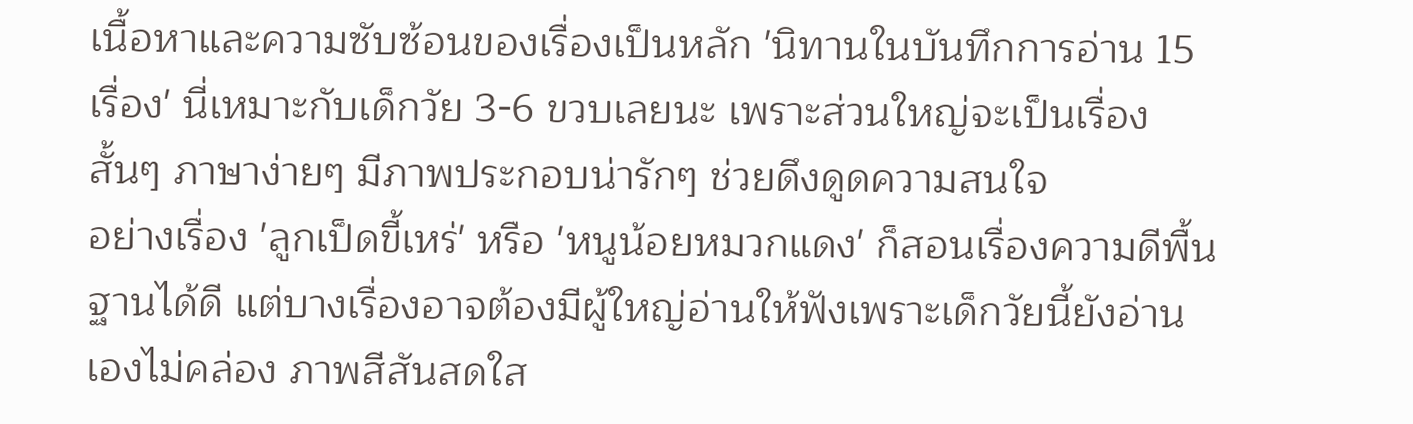เนื้อหาและความซับซ้อนของเรื่องเป็นหลัก 'นิทานในบันทึกการอ่าน 15 เรื่อง' นี่เหมาะกับเด็กวัย 3-6 ขวบเลยนะ เพราะส่วนใหญ่จะเป็นเรื่องสั้นๆ ภาษาง่ายๆ มีภาพประกอบน่ารักๆ ช่วยดึงดูดความสนใจ
อย่างเรื่อง 'ลูกเป็ดขี้เหร่' หรือ 'หนูน้อยหมวกแดง' ก็สอนเรื่องความดีพื้นฐานได้ดี แต่บางเรื่องอาจต้องมีผู้ใหญ่อ่านให้ฟังเพราะเด็กวัยนี้ยังอ่านเองไม่คล่อง ภาพสีสันสดใส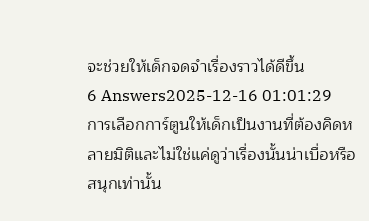จะช่วยให้เด็กจดจำเรื่องราวได้ดีขึ้น
6 Answers2025-12-16 01:01:29
การเลือกการ์ตูนให้เด็กเป็นงานที่ต้องคิดหลายมิติและไม่ใช่แค่ดูว่าเรื่องนั้นน่าเบื่อหรือสนุกเท่านั้น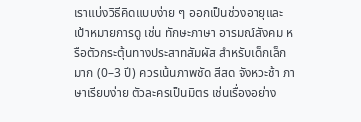เราแบ่งวิธีคิดแบบง่าย ๆ ออกเป็นช่วงอายุและเป้าหมายการดู เช่น ทักษะภาษา อารมณ์สังคม หรือตัวกระตุ้นทางประสาทสัมผัส สำหรับเด็กเล็กมาก (0–3 ปี) ควรเน้นภาพชัด สีสด จังหวะช้า ภาษาเรียบง่าย ตัวละครเป็นมิตร เช่นเรื่องอย่าง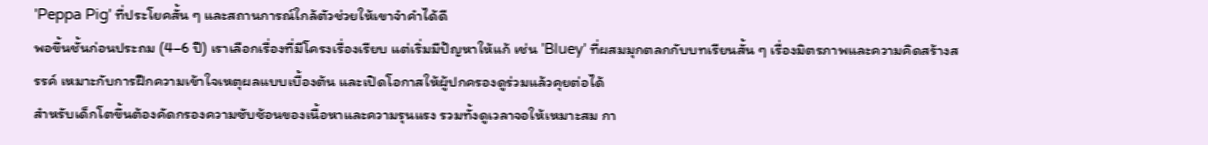'Peppa Pig' ที่ประโยคสั้น ๆ และสถานการณ์ใกล้ตัวช่วยให้เขาจำคำได้ดี
พอขึ้นชั้นก่อนประถม (4–6 ปี) เราเลือกเรื่องที่มีโครงเรื่องเรียบ แต่เริ่มมีปัญหาให้แก้ เช่น 'Bluey' ที่ผสมมุกตลกกับบทเรียนสั้น ๆ เรื่องมิตรภาพและความคิดสร้างสรรค์ เหมาะกับการฝึกความเข้าใจเหตุผลแบบเบื้องต้น และเปิดโอกาสให้ผู้ปกครองดูร่วมแล้วคุยต่อได้
สำหรับเด็กโตขึ้นต้องคัดกรองความซับซ้อนของเนื้อหาและความรุนแรง รวมทั้งดูเวลาจอให้เหมาะสม กา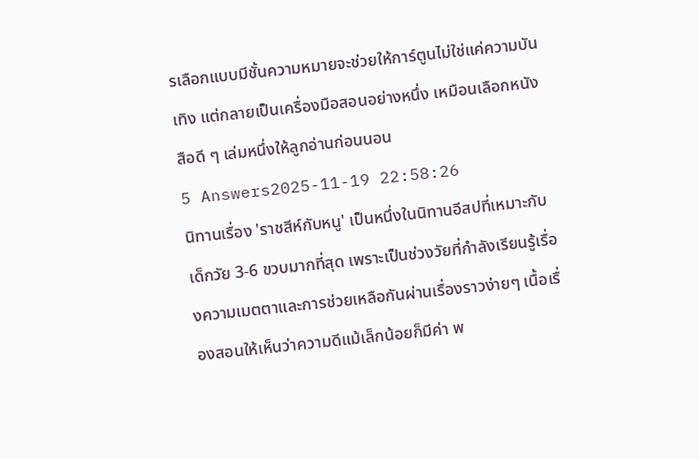รเลือกแบบมีชั้นความหมายจะช่วยให้การ์ตูนไม่ใช่แค่ความบันเทิง แต่กลายเป็นเครื่องมือสอนอย่างหนึ่ง เหมือนเลือกหนังสือดี ๆ เล่มหนึ่งให้ลูกอ่านก่อนนอน
5 Answers2025-11-19 22:58:26
นิทานเรื่อง 'ราชสีห์กับหนู' เป็นหนึ่งในนิทานอีสปที่เหมาะกับเด็กวัย 3-6 ขวบมากที่สุด เพราะเป็นช่วงวัยที่กำลังเรียนรู้เรื่องความเมตตาและการช่วยเหลือกันผ่านเรื่องราวง่ายๆ เนื้อเรื่องสอนให้เห็นว่าความดีแม้เล็กน้อยก็มีค่า พ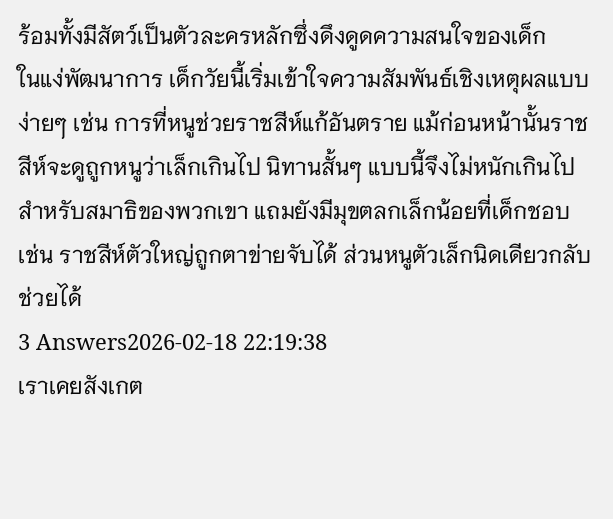ร้อมทั้งมีสัตว์เป็นตัวละครหลักซึ่งดึงดูดความสนใจของเด็ก
ในแง่พัฒนาการ เด็กวัยนี้เริ่มเข้าใจความสัมพันธ์เชิงเหตุผลแบบง่ายๆ เช่น การที่หนูช่วยราชสีห์แก้อันตราย แม้ก่อนหน้านั้นราชสีห์จะดูถูกหนูว่าเล็กเกินไป นิทานสั้นๆ แบบนี้จึงไม่หนักเกินไปสำหรับสมาธิของพวกเขา แถมยังมีมุขตลกเล็กน้อยที่เด็กชอบ เช่น ราชสีห์ตัวใหญ่ถูกตาข่ายจับได้ ส่วนหนูตัวเล็กนิดเดียวกลับช่วยได้
3 Answers2026-02-18 22:19:38
เราเคยสังเกต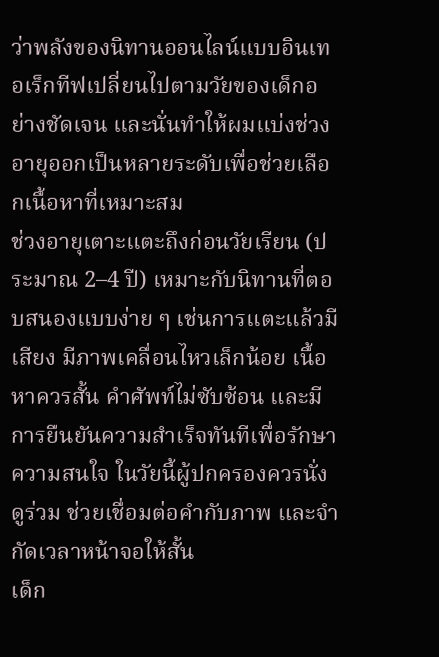ว่าพลังของนิทานออนไลน์แบบอินเทอเร็กทีฟเปลี่ยนไปตามวัยของเด็กอย่างชัดเจน และนั่นทำให้ผมแบ่งช่วงอายุออกเป็นหลายระดับเพื่อช่วยเลือกเนื้อหาที่เหมาะสม
ช่วงอายุเตาะแตะถึงก่อนวัยเรียน (ประมาณ 2–4 ปี) เหมาะกับนิทานที่ตอบสนองแบบง่าย ๆ เช่นการแตะแล้วมีเสียง มีภาพเคลื่อนไหวเล็กน้อย เนื้อหาควรสั้น คำศัพท์ไม่ซับซ้อน และมีการยืนยันความสำเร็จทันทีเพื่อรักษาความสนใจ ในวัยนี้ผู้ปกครองควรนั่งดูร่วม ช่วยเชื่อมต่อคำกับภาพ และจำกัดเวลาหน้าจอให้สั้น
เด็ก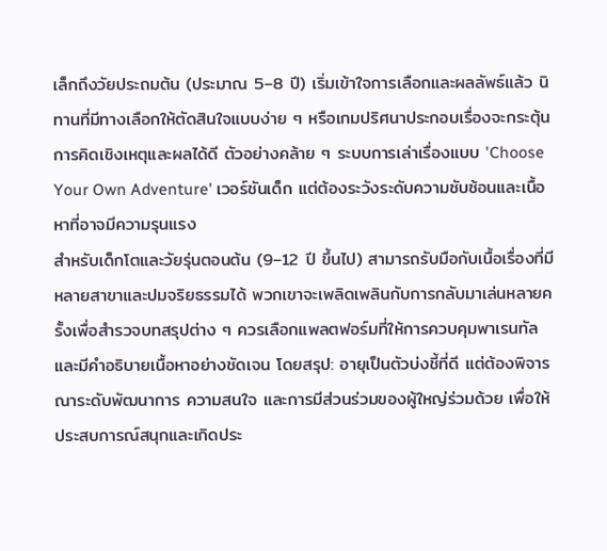เล็กถึงวัยประถมต้น (ประมาณ 5–8 ปี) เริ่มเข้าใจการเลือกและผลลัพธ์แล้ว นิทานที่มีทางเลือกให้ตัดสินใจแบบง่าย ๆ หรือเกมปริศนาประกอบเรื่องจะกระตุ้นการคิดเชิงเหตุและผลได้ดี ตัวอย่างคล้าย ๆ ระบบการเล่าเรื่องแบบ 'Choose Your Own Adventure' เวอร์ชันเด็ก แต่ต้องระวังระดับความซับซ้อนและเนื้อหาที่อาจมีความรุนแรง
สำหรับเด็กโตและวัยรุ่นตอนต้น (9–12 ปี ขึ้นไป) สามารถรับมือกับเนื้อเรื่องที่มีหลายสาขาและปมจริยธรรมได้ พวกเขาจะเพลิดเพลินกับการกลับมาเล่นหลายครั้งเพื่อสำรวจบทสรุปต่าง ๆ ควรเลือกแพลตฟอร์มที่ให้การควบคุมพาเรนทัลและมีคำอธิบายเนื้อหาอย่างชัดเจน โดยสรุป: อายุเป็นตัวบ่งชี้ที่ดี แต่ต้องพิจารณาระดับพัฒนาการ ความสนใจ และการมีส่วนร่วมของผู้ใหญ่ร่วมด้วย เพื่อให้ประสบการณ์สนุกและเกิดประ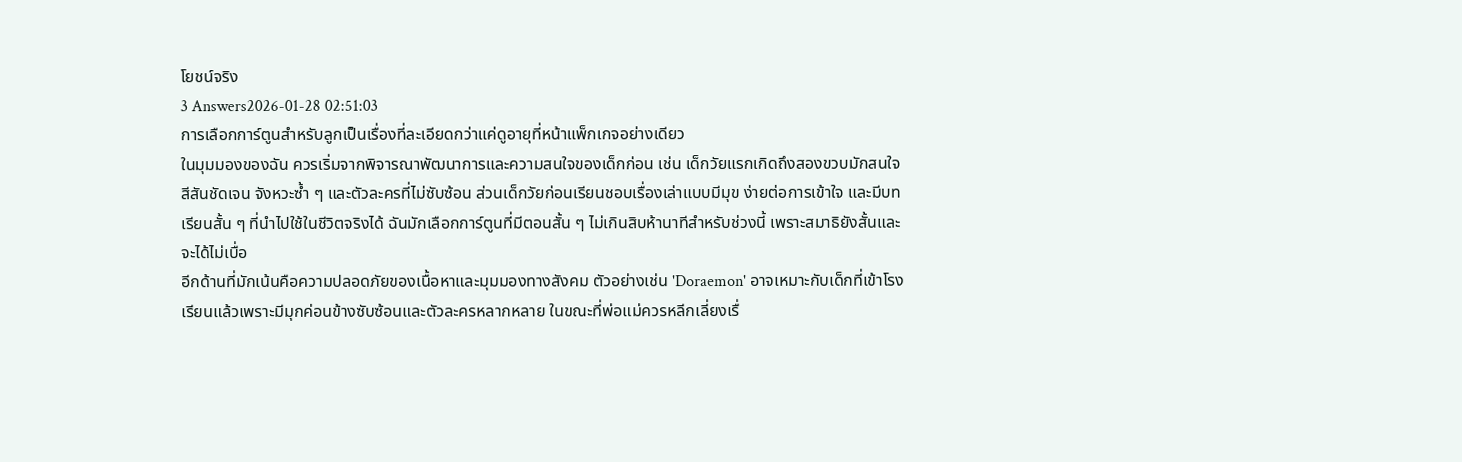โยชน์จริง
3 Answers2026-01-28 02:51:03
การเลือกการ์ตูนสำหรับลูกเป็นเรื่องที่ละเอียดกว่าแค่ดูอายุที่หน้าแพ็กเกจอย่างเดียว
ในมุมมองของฉัน ควรเริ่มจากพิจารณาพัฒนาการและความสนใจของเด็กก่อน เช่น เด็กวัยแรกเกิดถึงสองขวบมักสนใจสีสันชัดเจน จังหวะซ้ำ ๆ และตัวละครที่ไม่ซับซ้อน ส่วนเด็กวัยก่อนเรียนชอบเรื่องเล่าแบบมีมุข ง่ายต่อการเข้าใจ และมีบทเรียนสั้น ๆ ที่นำไปใช้ในชีวิตจริงได้ ฉันมักเลือกการ์ตูนที่มีตอนสั้น ๆ ไม่เกินสิบห้านาทีสำหรับช่วงนี้ เพราะสมาธิยังสั้นและจะได้ไม่เบื่อ
อีกด้านที่มักเน้นคือความปลอดภัยของเนื้อหาและมุมมองทางสังคม ตัวอย่างเช่น 'Doraemon' อาจเหมาะกับเด็กที่เข้าโรงเรียนแล้วเพราะมีมุกค่อนข้างซับซ้อนและตัวละครหลากหลาย ในขณะที่พ่อแม่ควรหลีกเลี่ยงเรื่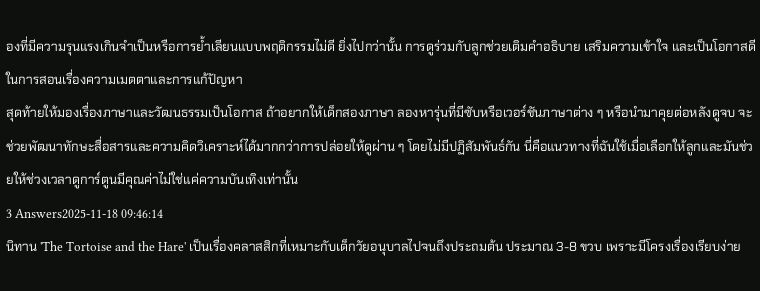องที่มีความรุนแรงเกินจำเป็นหรือการย้ำเลียนแบบพฤติกรรมไม่ดี ยิ่งไปกว่านั้น การดูร่วมกับลูกช่วยเติมคำอธิบาย เสริมความเข้าใจ และเป็นโอกาสดีในการสอนเรื่องความเมตตาและการแก้ปัญหา
สุดท้ายให้มองเรื่องภาษาและวัฒนธรรมเป็นโอกาส ถ้าอยากให้เด็กสองภาษา ลองหารุ่นที่มีซับหรือเวอร์ชันภาษาต่าง ๆ หรือนำมาคุยต่อหลังดูจบ จะช่วยพัฒนาทักษะสื่อสารและความคิดวิเคราะห์ได้มากกว่าการปล่อยให้ดูผ่าน ๆ โดยไม่มีปฏิสัมพันธ์กัน นี่คือแนวทางที่ฉันใช้เมื่อเลือกให้ลูกและมันช่วยให้ช่วงเวลาดูการ์ตูนมีคุณค่าไม่ใช่แค่ความบันเทิงเท่านั้น
3 Answers2025-11-18 09:46:14
นิทาน 'The Tortoise and the Hare' เป็นเรื่องคลาสสิกที่เหมาะกับเด็กวัยอนุบาลไปจนถึงประถมต้น ประมาณ 3-8 ขวบ เพราะมีโครงเรื่องเรียบง่าย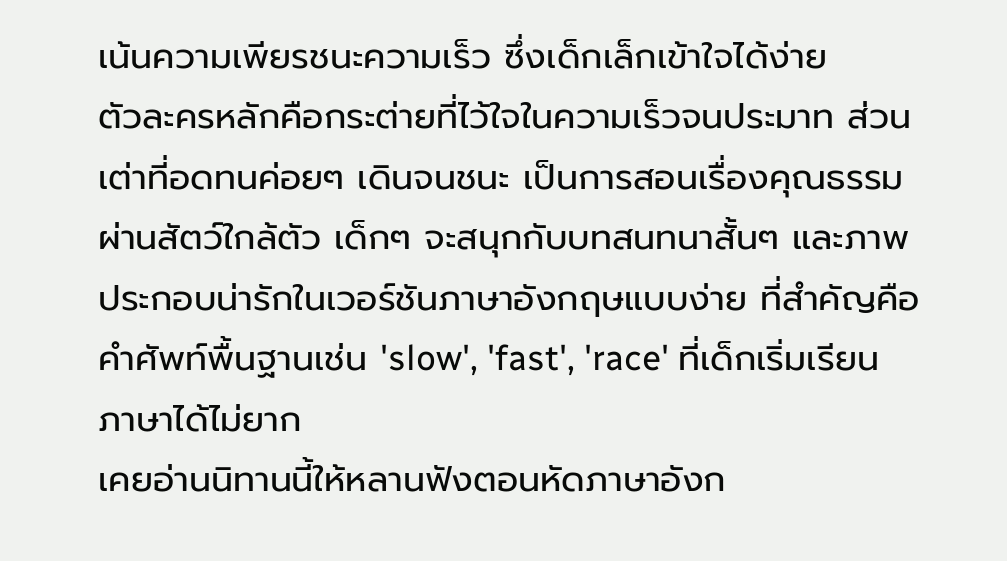เน้นความเพียรชนะความเร็ว ซึ่งเด็กเล็กเข้าใจได้ง่าย
ตัวละครหลักคือกระต่ายที่ไว้ใจในความเร็วจนประมาท ส่วนเต่าที่อดทนค่อยๆ เดินจนชนะ เป็นการสอนเรื่องคุณธรรมผ่านสัตว์ใกล้ตัว เด็กๆ จะสนุกกับบทสนทนาสั้นๆ และภาพประกอบน่ารักในเวอร์ชันภาษาอังกฤษแบบง่าย ที่สำคัญคือคำศัพท์พื้นฐานเช่น 'slow', 'fast', 'race' ที่เด็กเริ่มเรียนภาษาได้ไม่ยาก
เคยอ่านนิทานนี้ให้หลานฟังตอนหัดภาษาอังก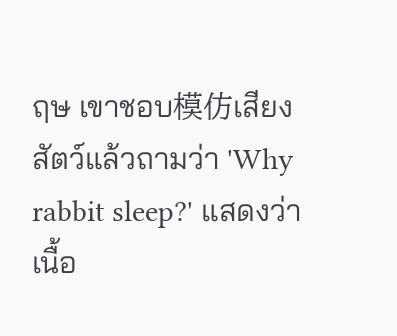ฤษ เขาชอบ模仿เสียงสัตว์แล้วถามว่า 'Why rabbit sleep?' แสดงว่าเนื้อ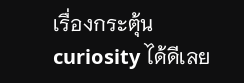เรื่องกระตุ้น curiosity ได้ดีเลย